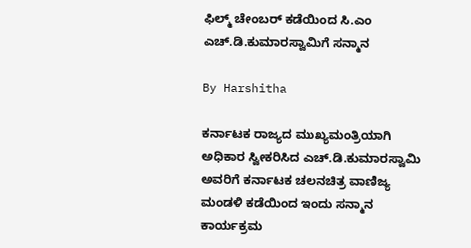ಫಿಲ್ಮ್ ಚೇಂಬರ್ ಕಡೆಯಿಂದ ಸಿ.ಎಂ ಎಚ್.ಡಿ.ಕುಮಾರಸ್ವಾಮಿಗೆ ಸನ್ಮಾನ

By Harshitha

ಕರ್ನಾಟಕ ರಾಜ್ಯದ ಮುಖ್ಯಮಂತ್ರಿಯಾಗಿ ಅಧಿಕಾರ ಸ್ವೀಕರಿಸಿದ ಎಚ್.ಡಿ.ಕುಮಾರಸ್ವಾಮಿ ಅವರಿಗೆ ಕರ್ನಾಟಕ ಚಲನಚಿತ್ರ ವಾಣಿಜ್ಯ ಮಂಡಳಿ ಕಡೆಯಿಂದ ಇಂದು ಸನ್ಮಾನ ಕಾರ್ಯಕ್ರಮ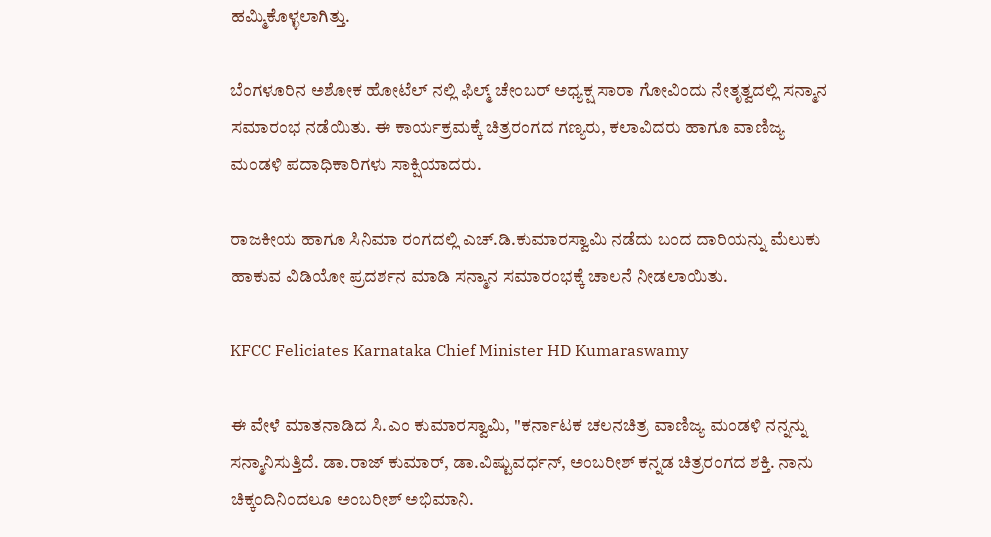ಹಮ್ಮಿಕೊಳ್ಳಲಾಗಿತ್ತು.

ಬೆಂಗಳೂರಿನ ಅಶೋಕ ಹೋಟೆಲ್ ನಲ್ಲಿ ಫಿಲ್ಮ್ ಚೇಂಬರ್ ಅಧ್ಯಕ್ಷ ಸಾರಾ ಗೋವಿಂದು ನೇತೃತ್ವದಲ್ಲಿ ಸನ್ಮಾನ ಸಮಾರಂಭ ನಡೆಯಿತು. ಈ ಕಾರ್ಯಕ್ರಮಕ್ಕೆ ಚಿತ್ರರಂಗದ ಗಣ್ಯರು, ಕಲಾವಿದರು ಹಾಗೂ ವಾಣಿಜ್ಯ ಮಂಡಳಿ ಪದಾಧಿಕಾರಿಗಳು ಸಾಕ್ಷಿಯಾದರು.

ರಾಜಕೀಯ ಹಾಗೂ ಸಿನಿಮಾ ರಂಗದಲ್ಲಿ ಎಚ್.ಡಿ.ಕುಮಾರಸ್ವಾಮಿ ನಡೆದು ಬಂದ ದಾರಿಯನ್ನು ಮೆಲುಕು ಹಾಕುವ ವಿಡಿಯೋ ಪ್ರದರ್ಶನ ಮಾಡಿ ಸನ್ಮಾನ ಸಮಾರಂಭಕ್ಕೆ ಚಾಲನೆ ನೀಡಲಾಯಿತು.

KFCC Feliciates Karnataka Chief Minister HD Kumaraswamy

ಈ ವೇಳೆ ಮಾತನಾಡಿದ ಸಿ.ಎಂ ಕುಮಾರಸ್ವಾಮಿ, ''ಕರ್ನಾಟಕ ಚಲನಚಿತ್ರ ವಾಣಿಜ್ಯ ಮಂಡಳಿ ನನ್ನನ್ನು ಸನ್ಮಾನಿಸುತ್ತಿದೆ. ಡಾ.ರಾಜ್ ಕುಮಾರ್, ಡಾ.ವಿಷ್ಟುವರ್ಧನ್, ಅಂಬರೀಶ್ ಕನ್ನಡ ಚಿತ್ರರಂಗದ ಶಕ್ತಿ. ನಾನು ಚಿಕ್ಕಂದಿನಿಂದಲೂ ಅಂಬರೀಶ್ ಅಭಿಮಾನಿ.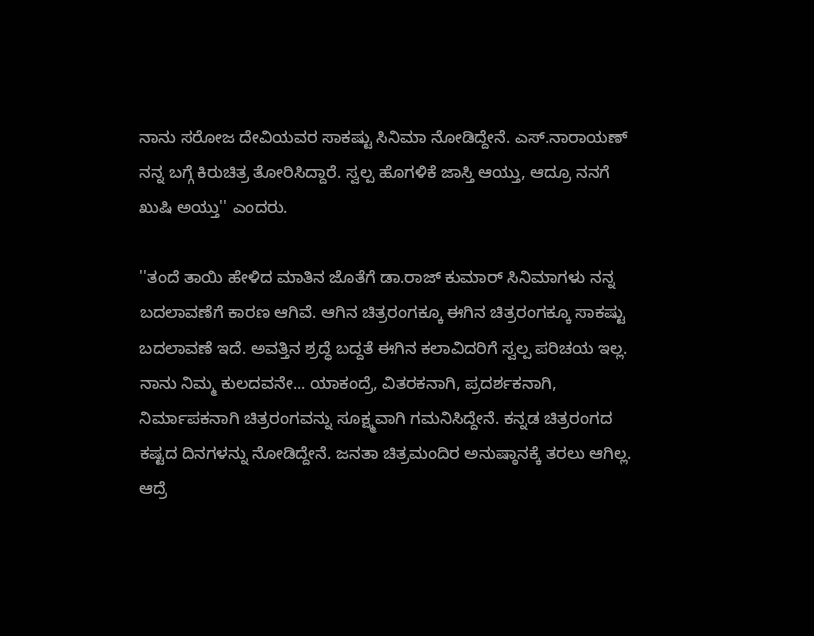ನಾನು ಸರೋಜ ದೇವಿಯವರ ಸಾಕಷ್ಟು ಸಿನಿಮಾ ನೋಡಿದ್ದೇನೆ. ಎಸ್.ನಾರಾಯಣ್ ನನ್ನ ಬಗ್ಗೆ ಕಿರುಚಿತ್ರ ತೋರಿಸಿದ್ದಾರೆ. ಸ್ವಲ್ಪ ಹೊಗಳಿಕೆ ಜಾಸ್ತಿ ಆಯ್ತು, ಆದ್ರೂ ನನಗೆ ಖುಷಿ ಅಯ್ತು'' ಎಂದರು.

''ತಂದೆ ತಾಯಿ ಹೇಳಿದ ಮಾತಿನ ಜೊತೆಗೆ ಡಾ.ರಾಜ್ ಕುಮಾರ್ ಸಿನಿಮಾಗಳು ನನ್ನ ಬದಲಾವಣೆಗೆ ಕಾರಣ ಆಗಿವೆ. ಆಗಿನ ಚಿತ್ರರಂಗಕ್ಕೂ ಈಗಿನ ಚಿತ್ರರಂಗಕ್ಕೂ ಸಾಕಷ್ಟು ಬದಲಾವಣೆ ಇದೆ. ಅವತ್ತಿನ ಶ್ರದ್ಧೆ ಬದ್ದತೆ ಈಗಿನ ಕಲಾವಿದರಿಗೆ ಸ್ವಲ್ಪ ಪರಿಚಯ ಇಲ್ಲ. ನಾನು ನಿಮ್ಮ ಕುಲದವನೇ... ಯಾಕಂದ್ರೆ, ವಿತರಕನಾಗಿ, ಪ್ರದರ್ಶಕನಾಗಿ, ನಿರ್ಮಾಪಕನಾಗಿ ಚಿತ್ರರಂಗವನ್ನು ಸೂಕ್ಷ್ಮವಾಗಿ ಗಮನಿಸಿದ್ದೇನೆ. ಕನ್ನಡ ಚಿತ್ರರಂಗದ ಕಷ್ಟದ ದಿನಗಳನ್ನು ನೋಡಿದ್ದೇನೆ. ಜನತಾ ಚಿತ್ರಮಂದಿರ ಅನುಷ್ಠಾನಕ್ಕೆ ತರಲು ಆಗಿಲ್ಲ. ಆದ್ರೆ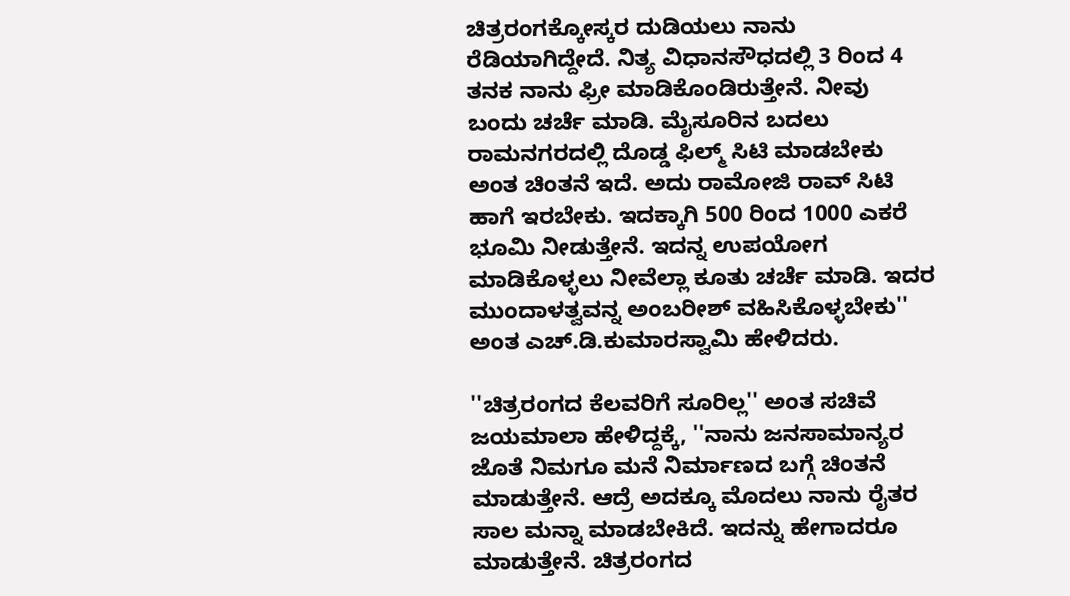ಚಿತ್ರರಂಗಕ್ಕೋಸ್ಕರ ದುಡಿಯಲು ನಾನು ರೆಡಿಯಾಗಿದ್ದೇದೆ. ನಿತ್ಯ ವಿಧಾನಸೌಧದಲ್ಲಿ 3 ರಿಂದ 4 ತನಕ ನಾನು ಫ್ರೀ ಮಾಡಿಕೊಂಡಿರುತ್ತೇನೆ. ನೀವು ಬಂದು ಚರ್ಚೆ ಮಾಡಿ. ಮೈಸೂರಿನ ಬದಲು ರಾಮನಗರದಲ್ಲಿ ದೊಡ್ಡ ಫಿಲ್ಮ್ ಸಿಟಿ ಮಾಡಬೇಕು ಅಂತ ಚಿಂತನೆ ಇದೆ. ಅದು ರಾಮೋಜಿ ರಾವ್ ಸಿಟಿ ಹಾಗೆ ಇರಬೇಕು. ಇದಕ್ಕಾಗಿ 500 ರಿಂದ 1000 ಎಕರೆ ಭೂಮಿ ನೀಡುತ್ತೇನೆ. ಇದನ್ನ ಉಪಯೋಗ ಮಾಡಿಕೊಳ್ಳಲು ನೀವೆಲ್ಲಾ ಕೂತು ಚರ್ಚೆ ಮಾಡಿ. ಇದರ ಮುಂದಾಳತ್ವವನ್ನ ಅಂಬರೀಶ್ ವಹಿಸಿಕೊಳ್ಳಬೇಕು'' ಅಂತ ಎಚ್.ಡಿ.ಕುಮಾರಸ್ವಾಮಿ ಹೇಳಿದರು.

''ಚಿತ್ರರಂಗದ ಕೆಲವರಿಗೆ ಸೂರಿಲ್ಲ'' ಅಂತ ಸಚಿವೆ ಜಯಮಾಲಾ ಹೇಳಿದ್ದಕ್ಕೆ, ''ನಾನು ಜನಸಾಮಾನ್ಯರ ಜೊತೆ ನಿಮಗೂ ಮನೆ ನಿರ್ಮಾಣದ ಬಗ್ಗೆ ಚಿಂತನೆ ಮಾಡುತ್ತೇನೆ. ಆದ್ರೆ ಅದಕ್ಕೂ ಮೊದಲು ನಾನು ರೈತರ ಸಾಲ ಮನ್ನಾ ಮಾಡಬೇಕಿದೆ. ಇದನ್ನು ಹೇಗಾದರೂ ಮಾಡುತ್ತೇನೆ. ಚಿತ್ರರಂಗದ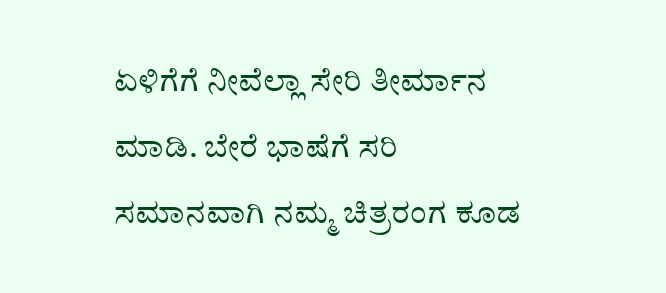ಏಳಿಗೆಗೆ ನೀವೆಲ್ಲಾ ಸೇರಿ ತೀರ್ಮಾನ ಮಾಡಿ. ಬೇರೆ ಭಾಷೆಗೆ ಸರಿ ಸಮಾನವಾಗಿ ನಮ್ಮ ಚಿತ್ರರಂಗ ಕೂಡ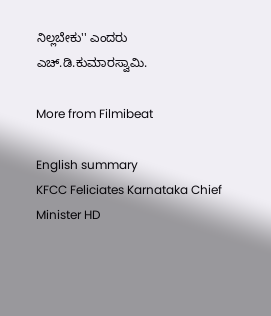ನಿಲ್ಲಬೇಕು'' ಎಂದರು ಎಚ್.ಡಿ.ಕುಮಾರಸ್ವಾಮಿ.

More from Filmibeat

English summary
KFCC Feliciates Karnataka Chief Minister HD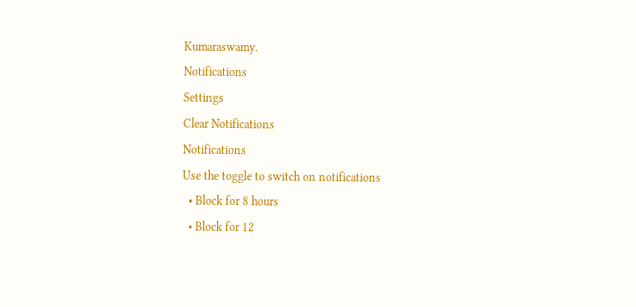Kumaraswamy.
Notifications
Settings
Clear Notifications
Notifications
Use the toggle to switch on notifications
  • Block for 8 hours
  • Block for 12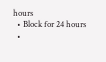hours
  • Block for 24 hours
  •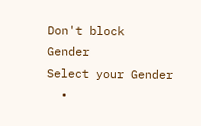Don't block
Gender
Select your Gender
  •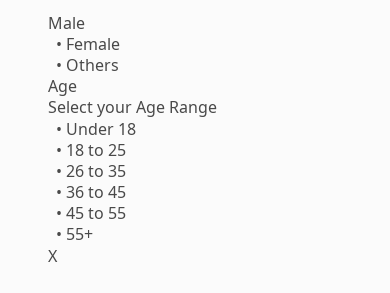Male
  • Female
  • Others
Age
Select your Age Range
  • Under 18
  • 18 to 25
  • 26 to 35
  • 36 to 45
  • 45 to 55
  • 55+
X